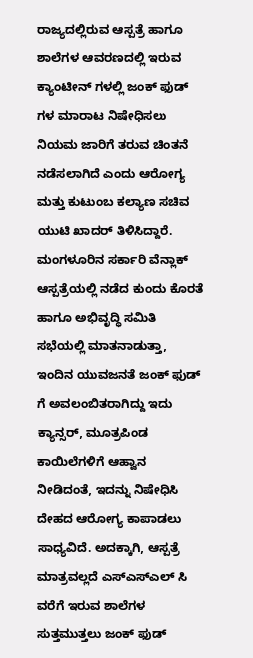ರಾಜ್ಯದಲ್ಲಿರುವ ಆಸ್ಪತ್ರೆ ಹಾಗೂ ಶಾಲೆಗಳ ಆವರಣದಲ್ಲಿ ಇರುವ ಕ್ಯಾಂಟೀನ್ ಗಳಲ್ಲಿ ಜಂಕ್ ಫುಡ್ ಗಳ ಮಾರಾಟ ನಿಷೇಧಿಸಲು ನಿಯಮ ಜಾರಿಗೆ ತರುವ ಚಿಂತನೆ ನಡೆಸಲಾಗಿದೆ ಎಂದು ಆರೋಗ್ಯ ಮತ್ತು ಕುಟುಂಬ ಕಲ್ಯಾಣ ಸಚಿವ ಯುಟಿ ಖಾದರ್ ತಿಳಿಸಿದ್ದಾರೆ.
ಮಂಗಳೂರಿನ ಸರ್ಕಾರಿ ವೆನ್ಲಾಕ್ ಆಸ್ಪತ್ರೆಯಲ್ಲಿ ನಡೆದ ಕುಂದು ಕೊರತೆ ಹಾಗೂ ಅಭಿವೃದ್ಧಿ ಸಮಿತಿ ಸಭೆಯಲ್ಲಿ ಮಾತನಾಡುತ್ತಾ, ಇಂದಿನ ಯುವಜನತೆ ಜಂಕ್ ಫುಡ್ ಗೆ ಅವಲಂಬಿತರಾಗಿದ್ದು ಇದು ಕ್ಯಾನ್ಸರ್, ಮೂತ್ರಪಿಂಡ ಕಾಯಿಲೆಗಳಿಗೆ ಆಹ್ವಾನ ನೀಡಿದಂತೆ, ಇದನ್ನು ನಿಷೇಧಿಸಿ ದೇಹದ ಆರೋಗ್ಯ ಕಾಪಾಡಲು ಸಾಧ್ಯವಿದೆ. ಅದಕ್ಕಾಗಿ, ಆಸ್ಪತ್ರೆ ಮಾತ್ರವಲ್ಲದೆ ಎಸ್ಎಸ್ಎಲ್ ಸಿ ವರೆಗೆ ಇರುವ ಶಾಲೆಗಳ ಸುತ್ತಮುತ್ತಲು ಜಂಕ್ ಫುಡ್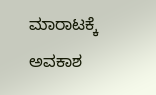ಮಾರಾಟಕ್ಕೆ ಅವಕಾಶ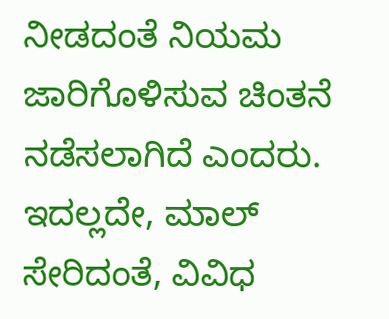ನೀಡದಂತೆ ನಿಯಮ ಜಾರಿಗೊಳಿಸುವ ಚಿಂತನೆ ನಡೆಸಲಾಗಿದೆ ಎಂದರು.
ಇದಲ್ಲದೇ, ಮಾಲ್ ಸೇರಿದಂತೆ, ವಿವಿಧ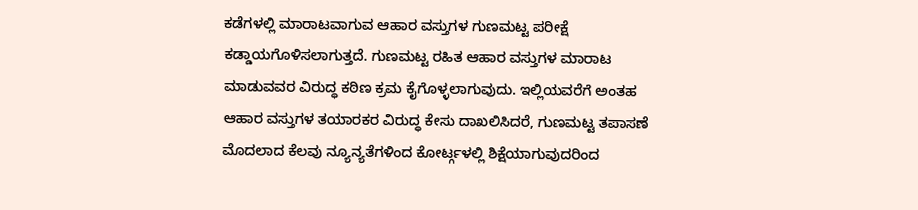ಕಡೆಗಳಲ್ಲಿ ಮಾರಾಟವಾಗುವ ಆಹಾರ ವಸ್ತುಗಳ ಗುಣಮಟ್ಟ ಪರೀಕ್ಷೆ ಕಡ್ಡಾಯಗೊಳಿಸಲಾಗುತ್ತದೆ. ಗುಣಮಟ್ಟ ರಹಿತ ಆಹಾರ ವಸ್ತುಗಳ ಮಾರಾಟ ಮಾಡುವವರ ವಿರುದ್ಧ ಕಠಿಣ ಕ್ರಮ ಕೈಗೊಳ್ಳಲಾಗುವುದು. ಇಲ್ಲಿಯವರೆಗೆ ಅಂತಹ ಆಹಾರ ವಸ್ತುಗಳ ತಯಾರಕರ ವಿರುದ್ಧ ಕೇಸು ದಾಖಲಿಸಿದರೆ, ಗುಣಮಟ್ಟ ತಪಾಸಣೆ ಮೊದಲಾದ ಕೆಲವು ನ್ಯೂನ್ಯತೆಗಳಿಂದ ಕೋರ್ಟ್ಗಳಲ್ಲಿ ಶಿಕ್ಷೆಯಾಗುವುದರಿಂದ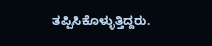ತಪ್ಪಿಸಿಕೊಳ್ಳುತ್ತಿದ್ದರು.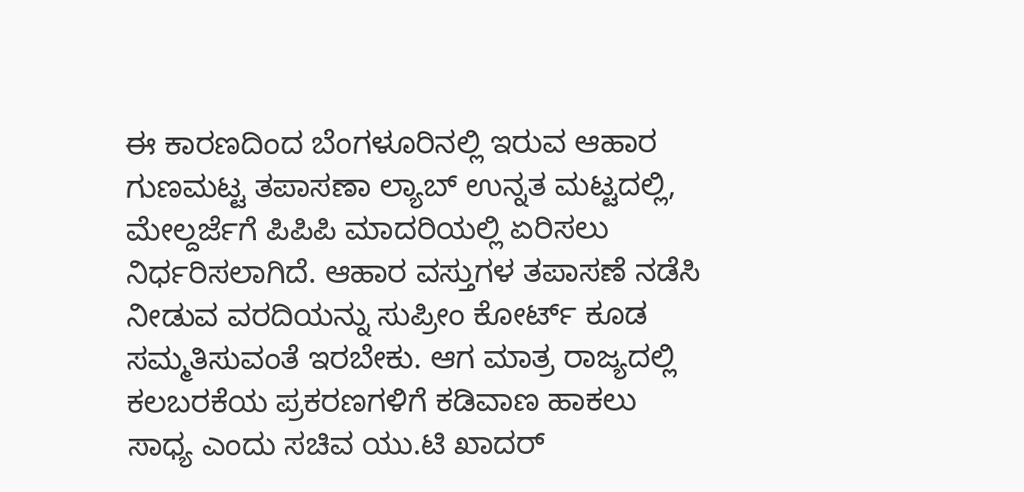ಈ ಕಾರಣದಿಂದ ಬೆಂಗಳೂರಿನಲ್ಲಿ ಇರುವ ಆಹಾರ ಗುಣಮಟ್ಟ ತಪಾಸಣಾ ಲ್ಯಾಬ್ ಉನ್ನತ ಮಟ್ಟದಲ್ಲಿ, ಮೇಲ್ದರ್ಜೆಗೆ ಪಿಪಿಪಿ ಮಾದರಿಯಲ್ಲಿ ಏರಿಸಲು ನಿರ್ಧರಿಸಲಾಗಿದೆ. ಆಹಾರ ವಸ್ತುಗಳ ತಪಾಸಣೆ ನಡೆಸಿ ನೀಡುವ ವರದಿಯನ್ನು ಸುಪ್ರೀಂ ಕೋರ್ಟ್ ಕೂಡ ಸಮ್ಮತಿಸುವಂತೆ ಇರಬೇಕು. ಆಗ ಮಾತ್ರ ರಾಜ್ಯದಲ್ಲಿ ಕಲಬರಕೆಯ ಪ್ರಕರಣಗಳಿಗೆ ಕಡಿವಾಣ ಹಾಕಲು ಸಾಧ್ಯ ಎಂದು ಸಚಿವ ಯು.ಟಿ ಖಾದರ್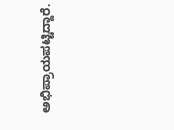ಅಭಿಪ್ರಾಯಪಟ್ಟಿದ್ದಾರೆ.